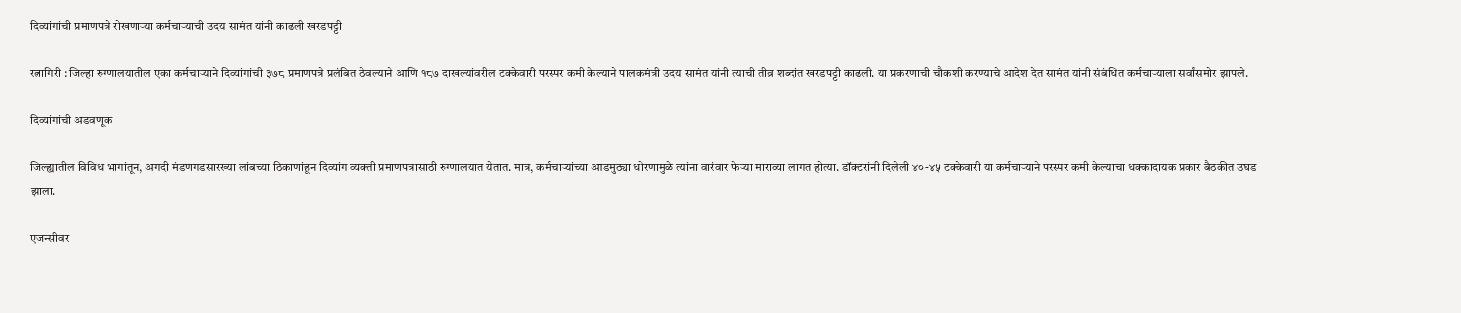दिव्यांगांची प्रमाणपत्रे रोखणाऱ्या कर्मचाऱ्याची उदय सामंत यांनी काढली खरडपट्टी

रत्नागिरी : जिल्हा रुग्णालयातील एका कर्मचाऱ्याने दिव्यांगांची ३७८ प्रमाणपत्रे प्रलंबित ठेवल्याने आणि १८७ दाखल्यांवरील टक्केवारी परस्पर कमी केल्याने पालकमंत्री उदय सामंत यांनी त्याची तीव्र शब्दांत खरडपट्टी काढली. या प्रकरणाची चौकशी करण्याचे आदेश देत सामंत यांनी संबंधित कर्मचाऱ्याला सर्वांसमोर झापले.

दिव्यांगांची अडवणूक

जिल्ह्यातील विविध भागांतून, अगदी मंडणगडसारख्या लांबच्या ठिकाणांहून दिव्यांग व्यक्ती प्रमाणपत्रासाठी रुग्णालयात येतात. मात्र, कर्मचाऱ्यांच्या आडमुठ्या धोरणामुळे त्यांना वारंवार फेऱ्या माराव्या लागत होत्या. डॉक्टरांनी दिलेली ४०-४५ टक्केवारी या कर्मचाऱ्याने परस्पर कमी केल्याचा धक्कादायक प्रकार बैठकीत उघड झाला.

एजन्सीवर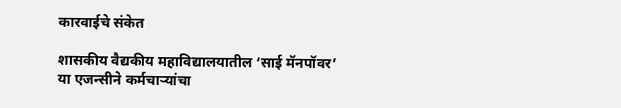कारवाईचे संकेत

शासकीय वैद्यकीय महाविद्यालयातील ‘साई मॅनपॉवर’ या एजन्सीने कर्मचाऱ्यांचा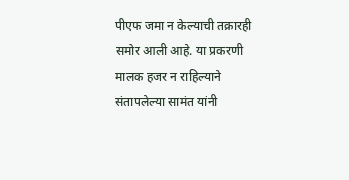पीएफ जमा न केल्याची तक्रारही समोर आली आहे. या प्रकरणी मालक हजर न राहिल्याने संतापलेल्या सामंत यांनी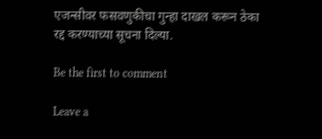एजन्सीवर फसवणुकीचा गुन्हा दाखल करून ठेका रद्द करण्याच्या सूचना दिल्या.

Be the first to comment

Leave a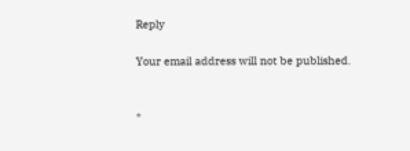Reply

Your email address will not be published.


*